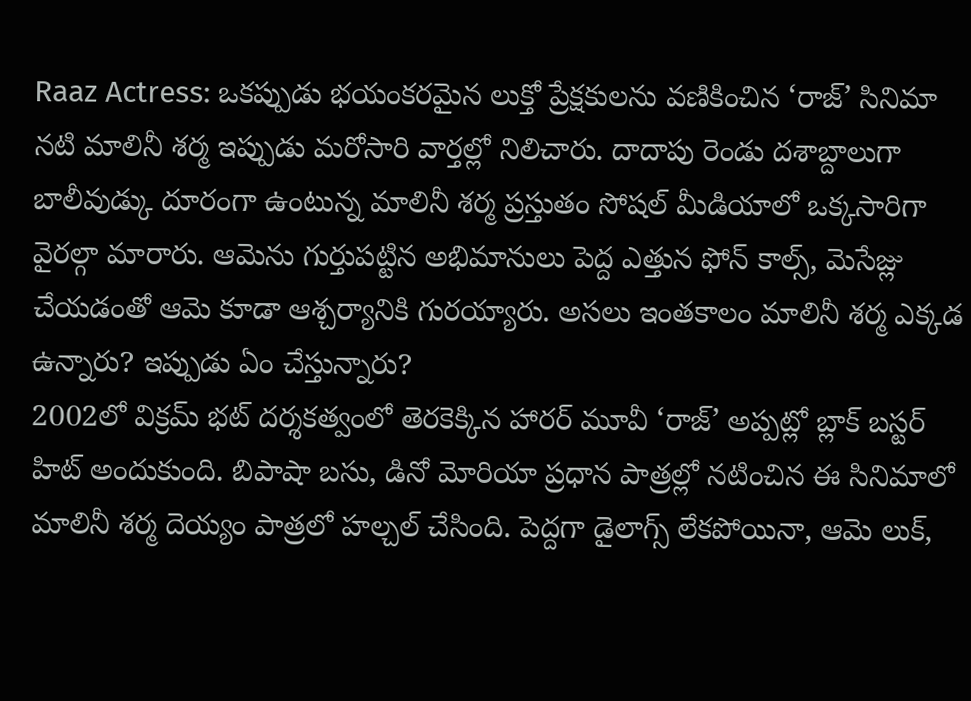Raaz Actress: ఒకప్పుడు భయంకరమైన లుక్తో ప్రేక్షకులను వణికించిన ‘రాజ్’ సినిమా నటి మాలినీ శర్మ ఇప్పుడు మరోసారి వార్తల్లో నిలిచారు. దాదాపు రెండు దశాబ్దాలుగా బాలీవుడ్కు దూరంగా ఉంటున్న మాలినీ శర్మ ప్రస్తుతం సోషల్ మీడియాలో ఒక్కసారిగా వైరల్గా మారారు. ఆమెను గుర్తుపట్టిన అభిమానులు పెద్ద ఎత్తున ఫోన్ కాల్స్, మెసేజ్లు చేయడంతో ఆమె కూడా ఆశ్చర్యానికి గురయ్యారు. అసలు ఇంతకాలం మాలినీ శర్మ ఎక్కడ ఉన్నారు? ఇప్పుడు ఏం చేస్తున్నారు?
2002లో విక్రమ్ భట్ దర్శకత్వంలో తెరకెక్కిన హారర్ మూవీ ‘రాజ్’ అప్పట్లో బ్లాక్ బస్టర్ హిట్ అందుకుంది. బిపాషా బసు, డినో మోరియా ప్రధాన పాత్రల్లో నటించిన ఈ సినిమాలో మాలినీ శర్మ దెయ్యం పాత్రలో హల్చల్ చేసింది. పెద్దగా డైలాగ్స్ లేకపోయినా, ఆమె లుక్,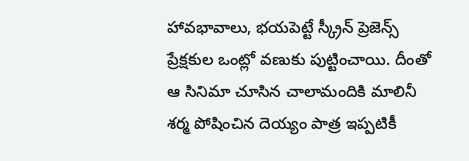హావభావాలు, భయపెట్టే స్క్రీన్ ప్రెజెన్స్ ప్రేక్షకుల ఒంట్లో వణుకు పుట్టించాయి. దీంతో ఆ సినిమా చూసిన చాలామందికి మాలినీ శర్మ పోషించిన దెయ్యం పాత్ర ఇప్పటికీ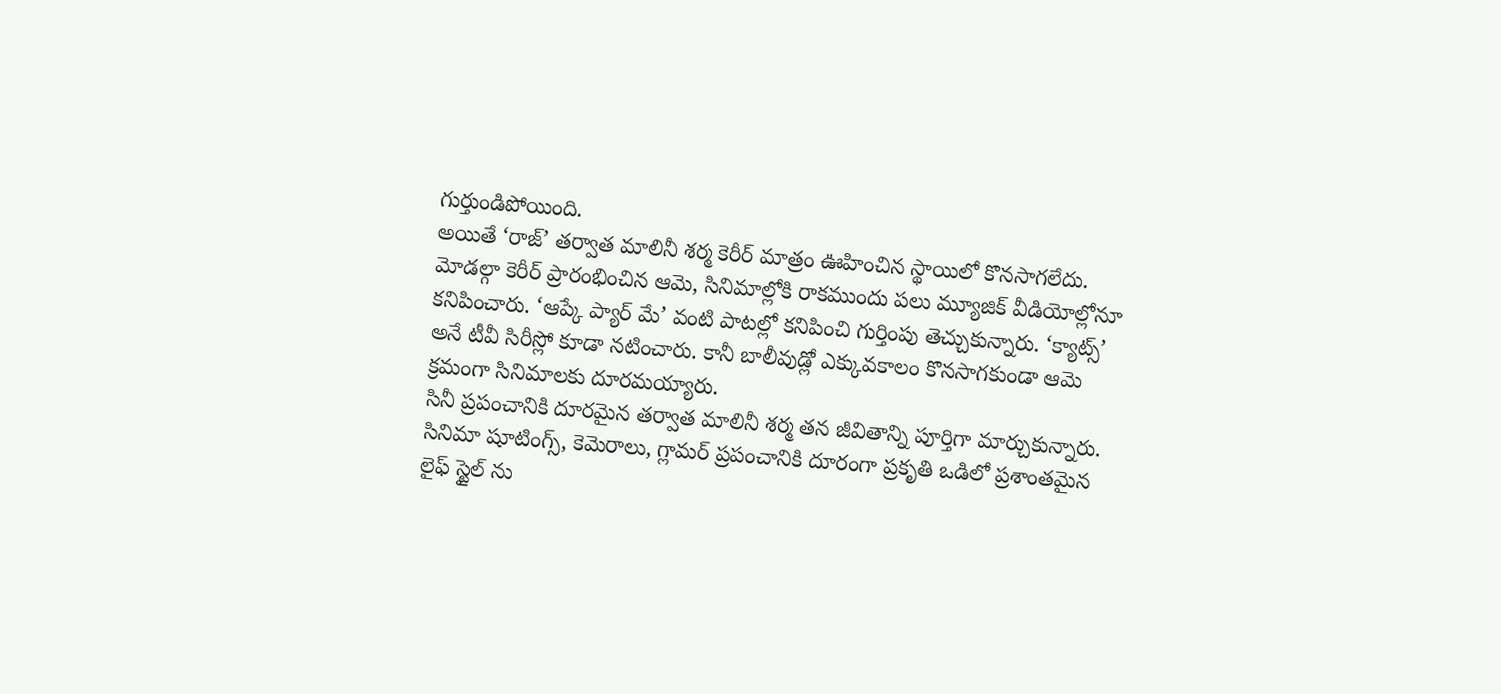గుర్తుండిపోయింది.
అయితే ‘రాజ్’ తర్వాత మాలినీ శర్మ కెరీర్ మాత్రం ఊహించిన స్థాయిలో కొనసాగలేదు. మోడల్గా కెరీర్ ప్రారంభించిన ఆమె, సినిమాల్లోకి రాకముందు పలు మ్యూజిక్ వీడియోల్లోనూ కనిపించారు. ‘ఆప్కే ప్యార్ మే’ వంటి పాటల్లో కనిపించి గుర్తింపు తెచ్చుకున్నారు. ‘క్యాట్స్’ అనే టీవీ సిరీస్లో కూడా నటించారు. కానీ బాలీవుడ్లో ఎక్కువకాలం కొనసాగకుండా ఆమె క్రమంగా సినిమాలకు దూరమయ్యారు.
సినీ ప్రపంచానికి దూరమైన తర్వాత మాలినీ శర్మ తన జీవితాన్ని పూర్తిగా మార్చుకున్నారు. సినిమా షూటింగ్స్, కెమెరాలు, గ్లామర్ ప్రపంచానికి దూరంగా ప్రకృతి ఒడిలో ప్రశాంతమైన లైఫ్ స్టైల్ ను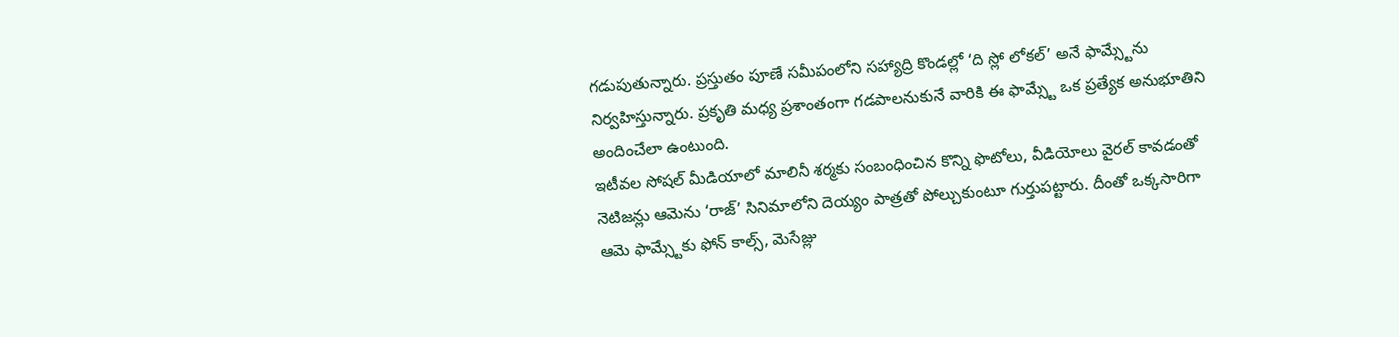గడుపుతున్నారు. ప్రస్తుతం పూణే సమీపంలోని సహ్యాద్రి కొండల్లో ‘ది స్లో లోకల్’ అనే ఫామ్స్టేను నిర్వహిస్తున్నారు. ప్రకృతి మధ్య ప్రశాంతంగా గడపాలనుకునే వారికి ఈ ఫామ్స్టే ఒక ప్రత్యేక అనుభూతిని అందించేలా ఉంటుంది.
ఇటీవల సోషల్ మీడియాలో మాలినీ శర్మకు సంబంధించిన కొన్ని ఫొటోలు, వీడియోలు వైరల్ కావడంతో నెటిజన్లు ఆమెను ‘రాజ్’ సినిమాలోని దెయ్యం పాత్రతో పోల్చుకుంటూ గుర్తుపట్టారు. దీంతో ఒక్కసారిగా ఆమె ఫామ్స్టేకు ఫోన్ కాల్స్, మెసేజ్లు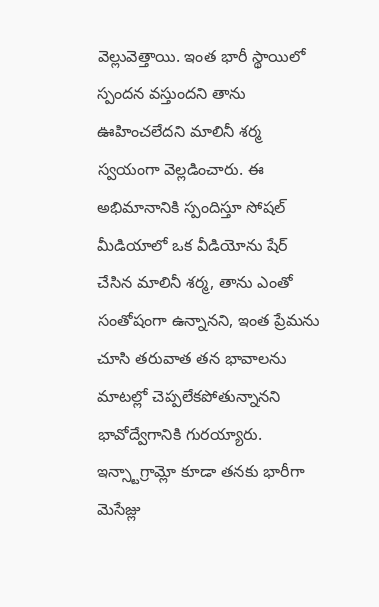వెల్లువెత్తాయి. ఇంత భారీ స్థాయిలో స్పందన వస్తుందని తాను ఊహించలేదని మాలినీ శర్మ స్వయంగా వెల్లడించారు. ఈ అభిమానానికి స్పందిస్తూ సోషల్ మీడియాలో ఒక వీడియోను షేర్ చేసిన మాలినీ శర్మ, తాను ఎంతో సంతోషంగా ఉన్నానని, ఇంత ప్రేమను చూసి తరువాత తన భావాలను మాటల్లో చెప్పలేకపోతున్నానని భావోద్వేగానికి గురయ్యారు.
ఇన్స్టాగ్రామ్లో కూడా తనకు భారీగా మెసేజ్లు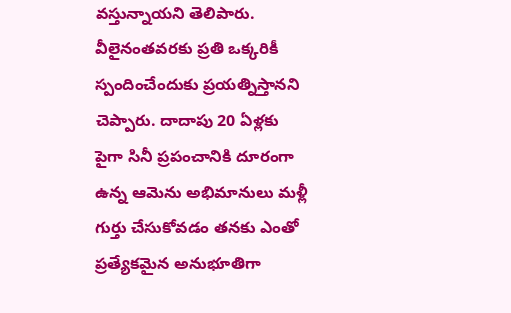వస్తున్నాయని తెలిపారు. వీలైనంతవరకు ప్రతి ఒక్కరికీ స్పందించేందుకు ప్రయత్నిస్తానని చెప్పారు. దాదాపు 20 ఏళ్లకు పైగా సినీ ప్రపంచానికి దూరంగా ఉన్న ఆమెను అభిమానులు మళ్లీ గుర్తు చేసుకోవడం తనకు ఎంతో ప్రత్యేకమైన అనుభూతిగా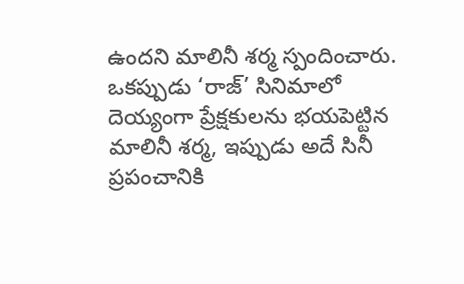ఉందని మాలినీ శర్మ స్పందించారు.
ఒకప్పుడు ‘రాజ్’ సినిమాలో దెయ్యంగా ప్రేక్షకులను భయపెట్టిన మాలినీ శర్మ, ఇప్పుడు అదే సినీ ప్రపంచానికి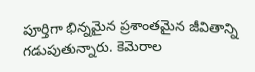పూర్తిగా భిన్నమైన ప్రశాంతమైన జీవితాన్ని గడుపుతున్నారు. కెమెరాల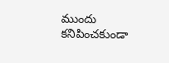ముందు కనిపించకుండా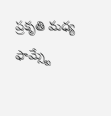ప్రకృతి మధ్య ఫామ్స్టే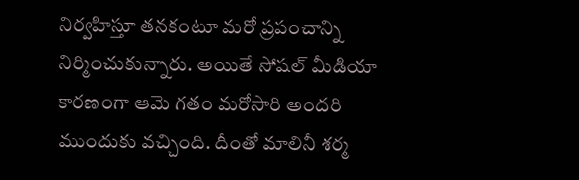నిర్వహిస్తూ తనకంటూ మరో ప్రపంచాన్ని నిర్మించుకున్నారు. అయితే సోషల్ మీడియా కారణంగా ఆమె గతం మరోసారి అందరి ముందుకు వచ్చింది. దీంతో మాలినీ శర్మ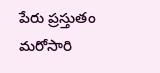పేరు ప్రస్తుతం మరోసారి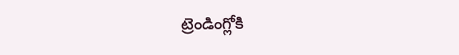ట్రెండింగ్లోకి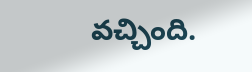వచ్చింది.